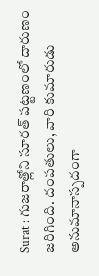Surat : గుజరాత్లోని సూరత్ పట్టణంలో దారుణం జరిగింది. దంపతులు, వారి కుమారుడు అనుమానాస్పదంగా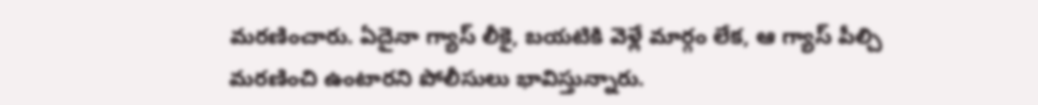మరణించారు. ఏదైనా గ్యాస్ లీకై, బయటికి వెళ్లే మార్గం లేక, ఆ గ్యాస్ పీల్చి మరణించి ఉంటారని పోలీసులు భావిస్తున్నారు.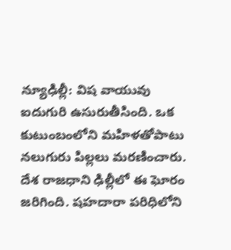న్యూఢిల్లీ: విష వాయువు ఐదుగురి ఉసురుతీసింది. ఒక కుటుంబంలోని మహిళతోపాటు నలుగురు పిల్లలు మరణించారు. దేశ రాజధాని ఢిల్లీలో ఈ ఘోరం జరిగింది. షహదారా పరిధిలోని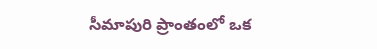సీమాపురి ప్రాంతంలో ఒక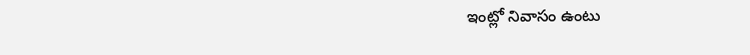ఇంట్లో నివాసం ఉంటు